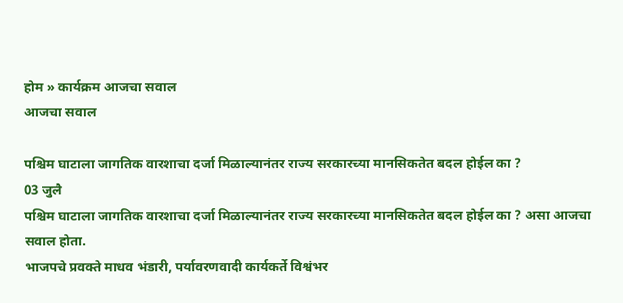होम » कार्यक्रम आजचा सवाल
आजचा सवाल

पश्चिम घाटाला जागतिक वारशाचा दर्जा मिळाल्यानंतर राज्य सरकारच्या मानसिकतेत बदल होईल का ?
03 जुलै
पश्चिम घाटाला जागतिक वारशाचा दर्जा मिळाल्यानंतर राज्य सरकारच्या मानसिकतेत बदल होईल का ? असा आजचा सवाल होता.
भाजपचे प्रवक्ते माधव भंडारी, पर्यावरणवादी कार्यकर्ते विश्वंभर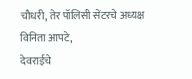चौधरी, तेर पॉलिसी सेंटरचे अध्यक्ष विनिता आपटे,
देवराईचे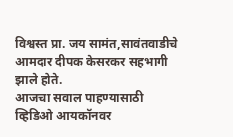विश्वस्त प्रा. जय सामंत,सावंतवाडीचे आमदार दीपक केसरकर सहभागी झाले होते.
आजचा सवाल पाहण्यासाठी व्हिडिओ आयकॉनवर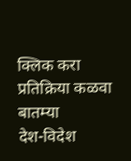क्लिक करा
प्रतिक्रिया कळवा
बातम्या
देश-विदेश